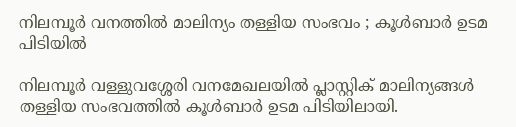നിലമ്പൂർ വനത്തിൽ മാലിന്യം തള്ളിയ സംഭവം ; കൂൾബാർ ഉടമ പിടിയിൽ

നിലമ്പൂർ വള്ളുവശ്ശേരി വനമേഖലയിൽ പ്ലാസ്റ്റിക് മാലിന്യങ്ങൾ തള്ളിയ സംഭവത്തിൽ കൂൾബാർ ഉടമ പിടിയിലായി.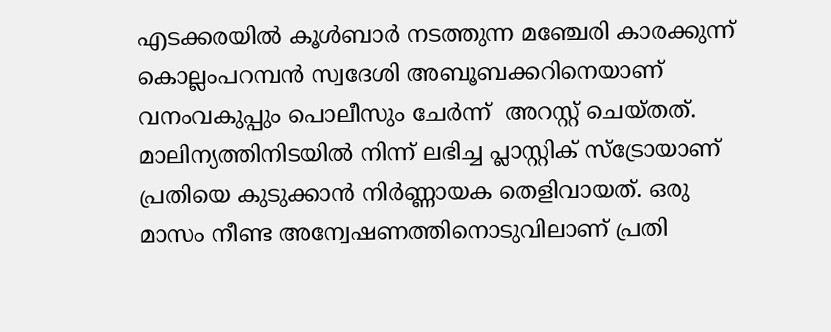എടക്കരയിൽ കൂൾബാർ നടത്തുന്ന മഞ്ചേരി കാരക്കുന്ന് കൊല്ലംപറമ്പൻ സ്വദേശി അബൂബക്കറിനെയാണ് വനംവകുപ്പും പൊലീസും ചേർന്ന്  അറസ്റ്റ് ചെയ്തത്. മാലിന്യത്തിനിടയിൽ നിന്ന് ലഭിച്ച പ്ലാസ്റ്റിക് സ്ട്രോയാണ് പ്രതിയെ കുടുക്കാൻ നിർണ്ണായക തെളിവായത്. ഒരു മാസം നീണ്ട അന്വേഷണത്തിനൊടുവിലാണ് പ്രതി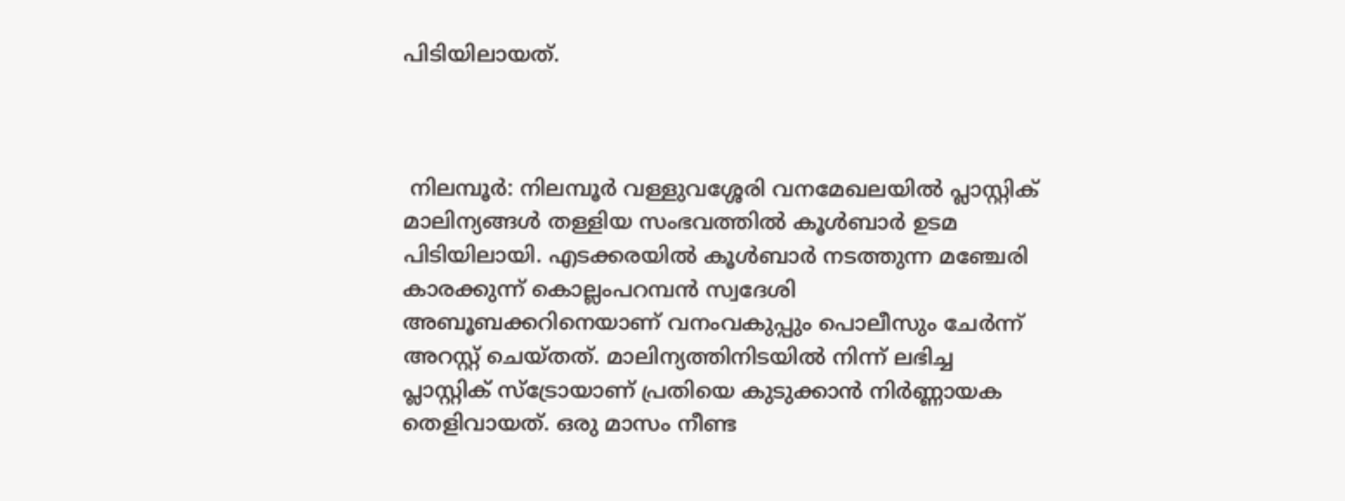പിടിയിലായത്.



 നിലമ്പൂർ: നിലമ്പൂർ വള്ളുവശ്ശേരി വനമേഖലയിൽ പ്ലാസ്റ്റിക് മാലിന്യങ്ങൾ തള്ളിയ സംഭവത്തിൽ കൂൾബാർ ഉടമ പിടിയിലായി. എടക്കരയിൽ കൂൾബാർ നടത്തുന്ന മഞ്ചേരി കാരക്കുന്ന് കൊല്ലംപറമ്പൻ സ്വദേശി അബൂബക്കറിനെയാണ് വനംവകുപ്പും പൊലീസും ചേർന്ന്  അറസ്റ്റ് ചെയ്തത്. മാലിന്യത്തിനിടയിൽ നിന്ന് ലഭിച്ച പ്ലാസ്റ്റിക് സ്ട്രോയാണ് പ്രതിയെ കുടുക്കാൻ നിർണ്ണായക തെളിവായത്. ഒരു മാസം നീണ്ട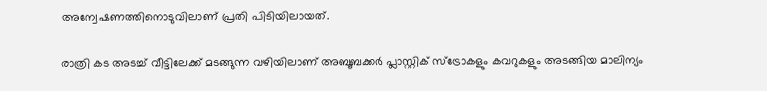അന്വേഷണത്തിനൊടുവിലാണ് പ്രതി പിടിയിലായത്.

രാത്രി കട അടച്ച് വീട്ടിലേക്ക് മടങ്ങുന്ന വഴിയിലാണ് അബൂബക്കർ പ്ലാസ്റ്റിക് സ്ട്രോകളും കവറുകളും അടങ്ങിയ മാലിന്യം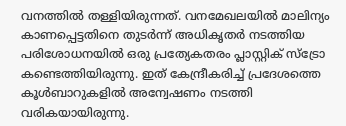വനത്തിൽ തള്ളിയിരുന്നത്. വനമേഖലയിൽ മാലിന്യം കാണപ്പെട്ടതിനെ തുടർന്ന് അധികൃതർ നടത്തിയ പരിശോധനയിൽ ഒരു പ്രത്യേകതരം പ്ലാസ്റ്റിക് സ്ട്രോ കണ്ടെത്തിയിരുന്നു. ഇത് കേന്ദ്രീകരിച്ച് പ്രദേശത്തെ കൂൾബാറുകളിൽ അന്വേഷണം നടത്തി വരികയായിരുന്നു.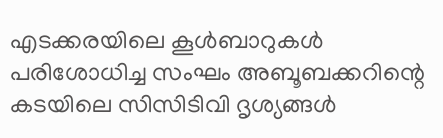എടക്കരയിലെ കൂൾബാറുകൾ പരിശോധിച്ച സംഘം അബൂബക്കറിന്റെ കടയിലെ സിസിടിവി ദൃശ്യങ്ങൾ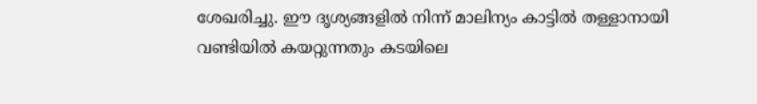ശേഖരിച്ചു. ഈ ദൃശ്യങ്ങളിൽ നിന്ന് മാലിന്യം കാട്ടിൽ തള്ളാനായി വണ്ടിയിൽ കയറ്റുന്നതും കടയിലെ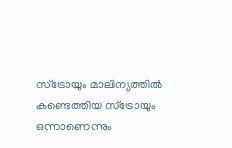സ്ട്രോയും മാലിന്യത്തിൽ കണ്ടെത്തിയ സ്ട്രോയും ഒന്നാണെന്നും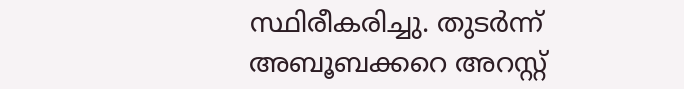സ്ഥിരീകരിച്ചു. തുടർന്ന് അബൂബക്കറെ അറസ്റ്റ്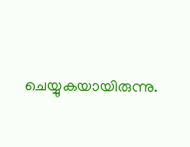ചെയ്യുകയായിരുന്നു.